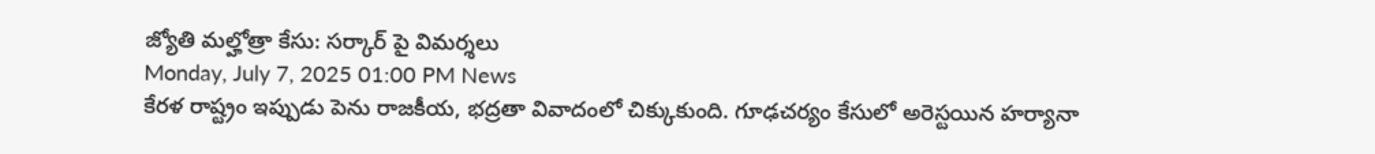జ్యోతి మల్హోత్రా కేసు: సర్కార్ పై విమర్శలు
Monday, July 7, 2025 01:00 PM News
కేరళ రాష్ట్రం ఇప్పుడు పెను రాజకీయ, భద్రతా వివాదంలో చిక్కుకుంది. గూఢచర్యం కేసులో అరెస్టయిన హర్యానా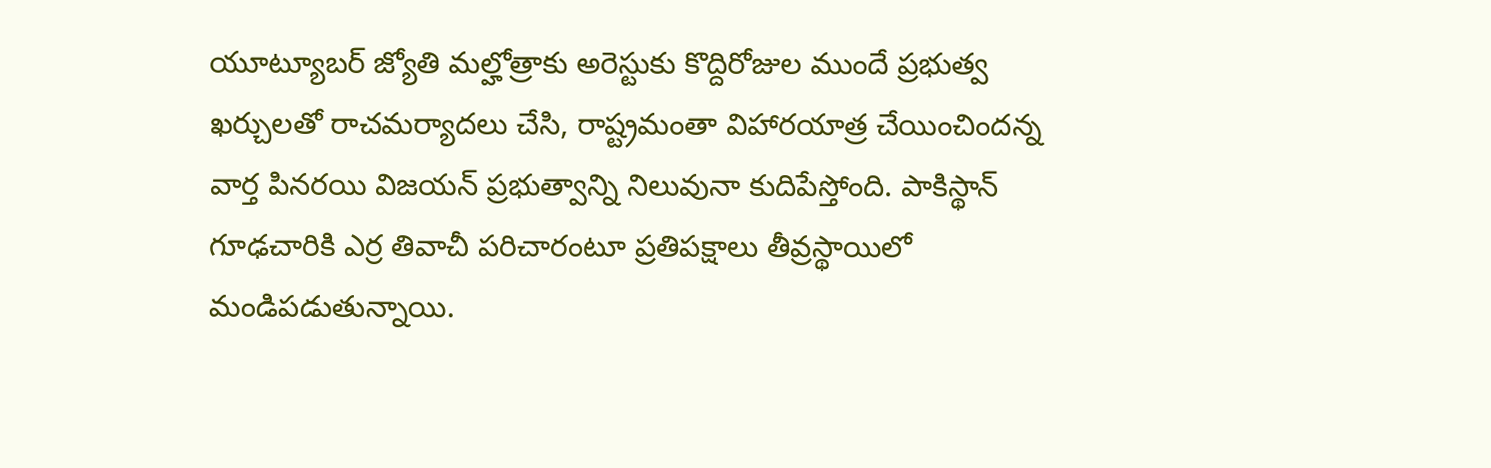యూట్యూబర్ జ్యోతి మల్హోత్రాకు అరెస్టుకు కొద్దిరోజుల ముందే ప్రభుత్వ ఖర్చులతో రాచమర్యాదలు చేసి, రాష్ట్రమంతా విహారయాత్ర చేయించిందన్న వార్త పినరయి విజయన్ ప్రభుత్వాన్ని నిలువునా కుదిపేస్తోంది. పాకిస్థాన్ గూఢచారికి ఎర్ర తివాచీ పరిచారంటూ ప్రతిపక్షాలు తీవ్రస్థాయిలో మండిపడుతున్నాయి.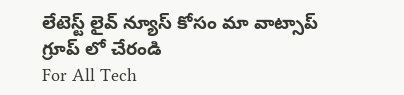లేటెస్ట్ లైవ్ న్యూస్ కోసం మా వాట్సాప్ గ్రూప్ లో చేరండి
For All Tech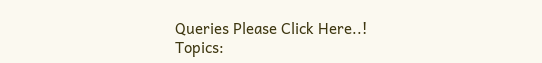Queries Please Click Here..!
Topics: